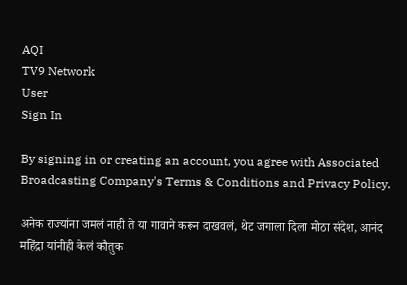AQI
TV9 Network
User
Sign In

By signing in or creating an account, you agree with Associated Broadcasting Company's Terms & Conditions and Privacy Policy.

अनेक राज्यांना जमलं नाही ते या गावाने करून दाखवलं, थेट जगाला दिला मोठा संदेश, आनंद महिंद्रा यांनीही केलं कौतुक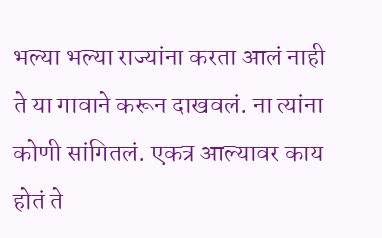भल्या भल्या राज्यांना करता आलं नाही ते या गावाने करून दाखवलं. ना त्यांना कोणी सांगितलं. एकत्र आल्यावर काय होतं ते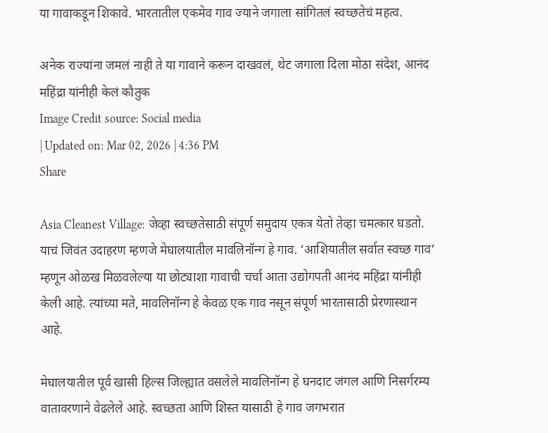या गावाकडून शिकावे. भारतातील एकमेव गाव ज्याने जगाला सांगितलं स्वच्छतेचं महत्व.

अनेक राज्यांना जमलं नाही ते या गावाने करून दाखवलं, थेट जगाला दिला मोठा संदेश, आनंद महिंद्रा यांनीही केलं कौतुक
Image Credit source: Social media
| Updated on: Mar 02, 2026 | 4:36 PM
Share

Asia Cleanest Village: जेव्हा स्वच्छतेसाठी संपूर्ण समुदाय एकत्र येतो तेव्हा चमत्कार घडतो. याचं जिवंत उदाहरण म्हणजे मेघालयातील मावलिनॉन्ग हे गाव. ‘आशियातील सर्वात स्वच्छ गाव’ म्हणून ओळख मिळवलेल्या या छोट्याशा गावाची चर्चा आता उद्योगपती आनंद महिंद्रा यांनीही केली आहे. त्यांच्या मते, मावलिनॉन्ग हे केवळ एक गाव नसून संपूर्ण भारतासाठी प्रेरणास्थान आहे.

मेघालयातील पूर्व खासी हिल्स जिल्ह्यात वसलेले मावलिनॉन्ग हे घनदाट जंगल आणि निसर्गरम्य वातावरणाने वेढलेले आहे. स्वच्छता आणि शिस्त यासाठी हे गाव जगभरात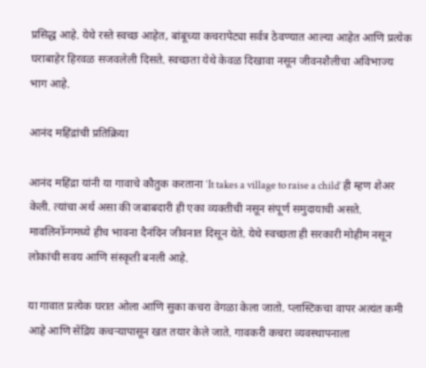प्रसिद्ध आहे. येथे रस्ते स्वच्छ आहेत, बांबूच्या कचरापेट्या सर्वत्र ठेवण्यात आल्या आहेत आणि प्रत्येक घराबाहेर हिरवळ सजवलेली दिसते. स्वच्छता येथे केवळ दिखावा नसून जीवनशैलीचा अविभाज्य भाग आहे.

आनंद महिंद्रांची प्रतिक्रिया

आनंद महिंद्रा यांनी या गावाचे कौतुक करताना ‘It takes a village to raise a child’ ही म्हण शेअर केली. त्यांचा अर्थ असा की जबाबदारी ही एका व्यक्तीची नसून संपूर्ण समुदायाची असते. मावलिनॉन्गमध्ये हीच भावना दैनंदिन जीवनात दिसून येते. येथे स्वच्छता ही सरकारी मोहीम नसून लोकांची सवय आणि संस्कृती बनली आहे.

या गावात प्रत्येक घरात ओला आणि सुका कचरा वेगळा केला जातो. प्लास्टिकचा वापर अत्यंत कमी आहे आणि सेंद्रिय कचऱ्यापासून खत तयार केले जाते. गावकरी कचरा व्यवस्थापनाला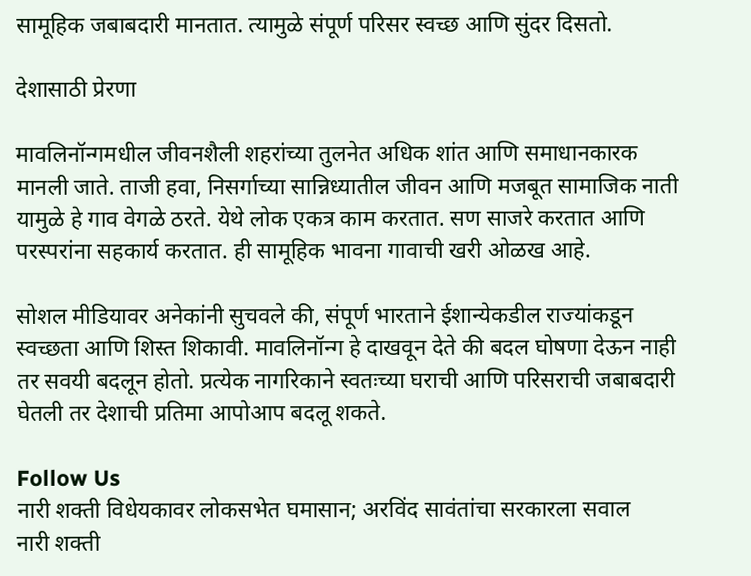सामूहिक जबाबदारी मानतात. त्यामुळे संपूर्ण परिसर स्वच्छ आणि सुंदर दिसतो.

देशासाठी प्रेरणा

मावलिनॉन्गमधील जीवनशैली शहरांच्या तुलनेत अधिक शांत आणि समाधानकारक मानली जाते. ताजी हवा, निसर्गाच्या सान्निध्यातील जीवन आणि मजबूत सामाजिक नाती यामुळे हे गाव वेगळे ठरते. येथे लोक एकत्र काम करतात. सण साजरे करतात आणि परस्परांना सहकार्य करतात. ही सामूहिक भावना गावाची खरी ओळख आहे.

सोशल मीडियावर अनेकांनी सुचवले की, संपूर्ण भारताने ईशान्येकडील राज्यांकडून स्वच्छता आणि शिस्त शिकावी. मावलिनॉन्ग हे दाखवून देते की बदल घोषणा देऊन नाही तर सवयी बदलून होतो. प्रत्येक नागरिकाने स्वतःच्या घराची आणि परिसराची जबाबदारी घेतली तर देशाची प्रतिमा आपोआप बदलू शकते.

Follow Us
नारी शक्ती विधेयकावर लोकसभेत घमासान; अरविंद सावंतांचा सरकारला सवाल
नारी शक्ती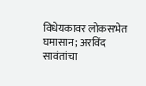विधेयकावर लोकसभेत घमासान; अरविंद सावंतांचा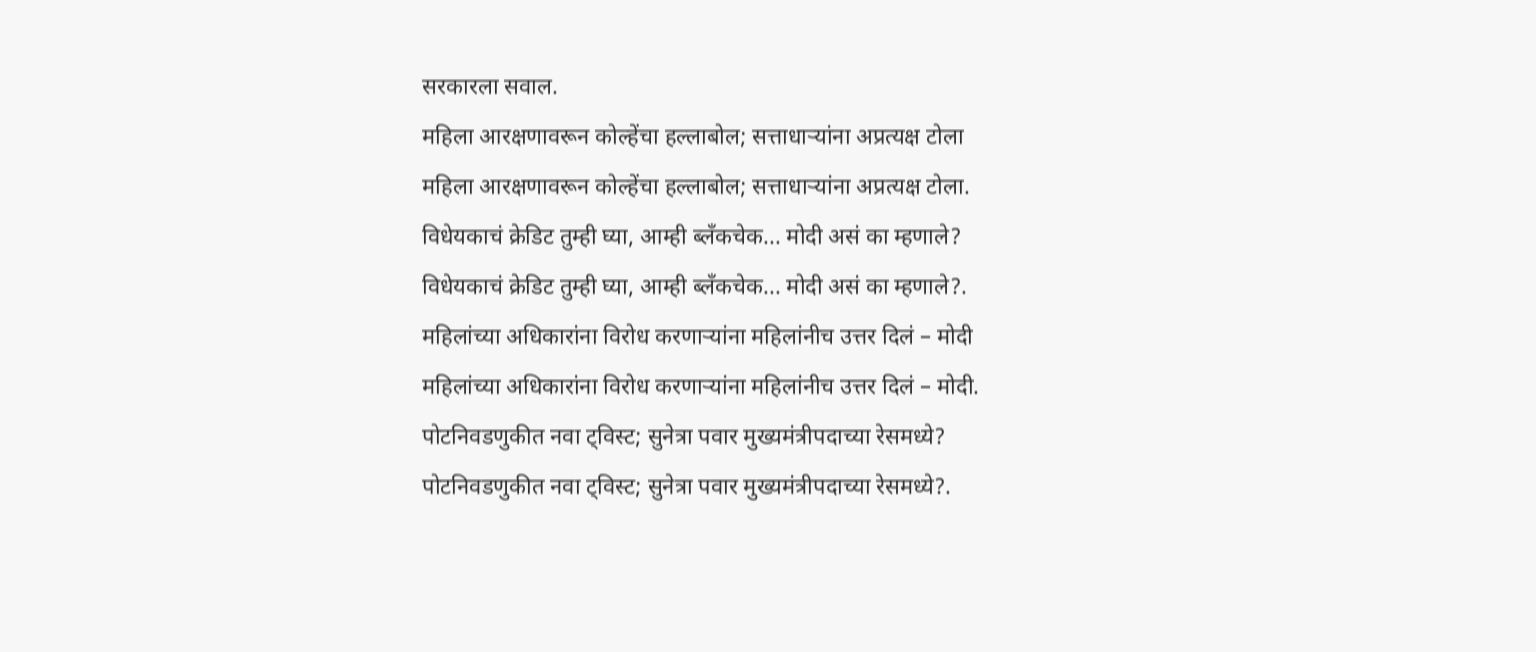सरकारला सवाल.
महिला आरक्षणावरून कोल्हेंचा हल्लाबोल; सत्ताधाऱ्यांना अप्रत्यक्ष टोला
महिला आरक्षणावरून कोल्हेंचा हल्लाबोल; सत्ताधाऱ्यांना अप्रत्यक्ष टोला.
विधेयकाचं क्रेडिट तुम्ही घ्या, आम्ही ब्लँकचेक... मोदी असं का म्हणाले?
विधेयकाचं क्रेडिट तुम्ही घ्या, आम्ही ब्लँकचेक... मोदी असं का म्हणाले?.
महिलांच्या अधिकारांना विरोध करणाऱ्यांना महिलांनीच उत्तर दिलं – मोदी
महिलांच्या अधिकारांना विरोध करणाऱ्यांना महिलांनीच उत्तर दिलं – मोदी.
पोटनिवडणुकीत नवा ट्विस्ट; सुनेत्रा पवार मुख्यमंत्रीपदाच्या रेसमध्ये?
पोटनिवडणुकीत नवा ट्विस्ट; सुनेत्रा पवार मुख्यमंत्रीपदाच्या रेसमध्ये?.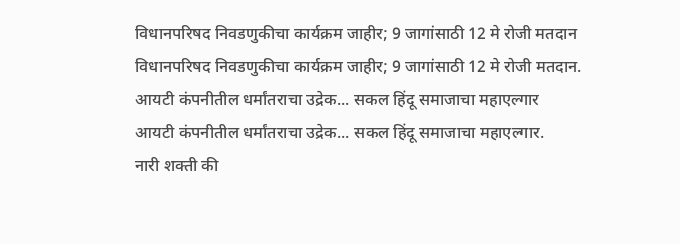विधानपरिषद निवडणुकीचा कार्यक्रम जाहीर; 9 जागांसाठी 12 मे रोजी मतदान
विधानपरिषद निवडणुकीचा कार्यक्रम जाहीर; 9 जागांसाठी 12 मे रोजी मतदान.
आयटी कंपनीतील धर्मांतराचा उद्रेक... सकल हिंदू समाजाचा महाएल्गार
आयटी कंपनीतील धर्मांतराचा उद्रेक... सकल हिंदू समाजाचा महाएल्गार.
नारी शक्ती की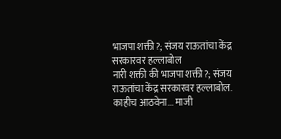भाजपा शक्ती?; संजय राऊतांचा केंद्र सरकारवर हल्लाबोल
नारी शक्ती की भाजपा शक्ती?; संजय राऊतांचा केंद्र सरकारवर हल्लाबोल.
काहीच आठवेना... माजी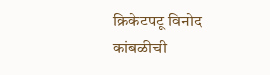क्रिकेटपटू विनोद कांबळीची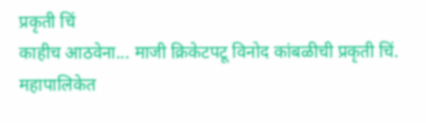प्रकृती चिं
काहीच आठवेना... माजी क्रिकेटपटू विनोद कांबळीची प्रकृती चिं.
महापालिकेत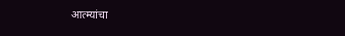आत्म्यांचा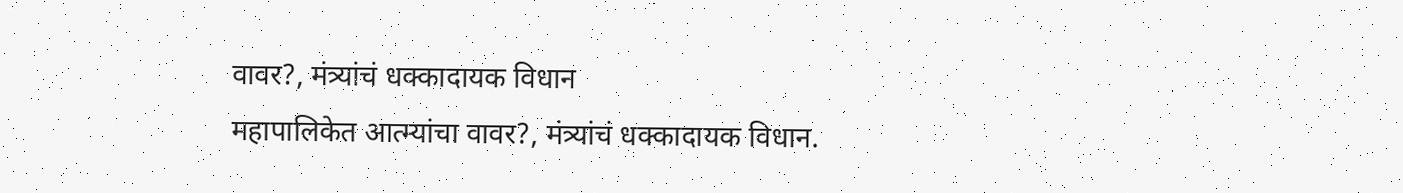वावर?, मंत्र्यांचं धक्कादायक विधान
महापालिकेत आत्म्यांचा वावर?, मंत्र्यांचं धक्कादायक विधान.